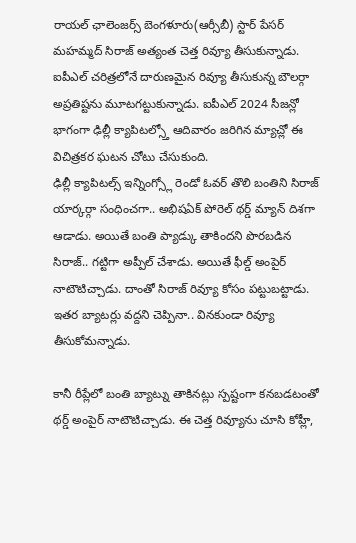రాయల్ ఛాలెంజర్స్ బెంగళూరు(ఆర్సీబీ) స్టార్ పేసర్ మహమ్మద్ సిరాజ్ అత్యంత చెత్త రివ్యూ తీసుకున్నాడు. ఐపీఎల్ చరిత్రలోనే దారుణమైన రివ్యూ తీసుకున్న బౌలర్గా అప్రతిష్టను మూటగట్టుకున్నాడు. ఐపీఎల్ 2024 సీజన్లో భాగంగా ఢిల్లీ క్యాపిటల్స్తో ఆదివారం జరిగిన మ్యాచ్లో ఈ విచిత్రకర ఘటన చోటు చేసుకుంది.
ఢిల్లీ క్యాపిటల్స్ ఇన్నింగ్స్లో రెండో ఓవర్ తొలి బంతిని సిరాజ్ యార్కర్గా సంధించగా.. అభిషఏక్ పోరెల్ థర్డ్ మ్యాన్ దిశగా ఆడాడు. అయితే బంతి ప్యాడ్కు తాకిందని పొరబడిన సిరాజ్.. గట్టిగా అప్పీల్ చేశాడు. అయితే ఫీల్డ్ అంపైర్ నాటౌటిచ్చాడు. దాంతో సిరాజ్ రివ్యూ కోసం పట్టుబట్టాడు. ఇతర బ్యాటర్లు వద్దని చెప్పినా.. వినకుండా రివ్యూ తీసుకోమన్నాడు.

కానీ రీప్లేలో బంతి బ్యాట్ను తాకినట్లు స్పష్టంగా కనబడటంతో థర్డ్ అంపైర్ నాటౌటిచ్చాడు. ఈ చెత్త రివ్యూను చూసి కోహ్లీ,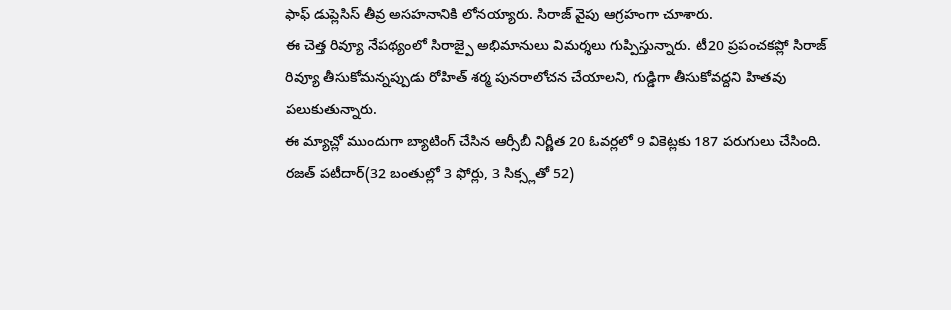ఫాఫ్ డుప్లెసిస్ తీవ్ర అసహనానికి లోనయ్యారు. సిరాజ్ వైపు ఆగ్రహంగా చూశారు.
ఈ చెత్త రివ్యూ నేపథ్యంలో సిరాజ్పై అభిమానులు విమర్శలు గుప్పిస్తున్నారు. టీ20 ప్రపంచకప్లో సిరాజ్ రివ్యూ తీసుకోమన్నప్పుడు రోహిత్ శర్మ పునరాలోచన చేయాలని, గుడ్డిగా తీసుకోవద్దని హితవు పలుకుతున్నారు.
ఈ మ్యాచ్లో ముందుగా బ్యాటింగ్ చేసిన ఆర్సీబీ నిర్ణీత 20 ఓవర్లలో 9 వికెట్లకు 187 పరుగులు చేసింది. రజత్ పటీదార్(32 బంతుల్లో 3 ఫోర్లు, 3 సిక్స్లతో 52)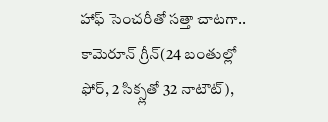హాఫ్ సెంచరీతో సత్తా చాటగా.. కామెరూన్ గ్రీన్(24 బంతుల్లో ఫోర్, 2 సిక్స్లతో 32 నాటౌట్),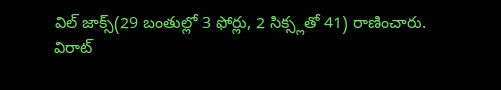విల్ జాక్స్(29 బంతుల్లో 3 ఫోర్లు, 2 సిక్స్లతో 41) రాణించారు.
విరాట్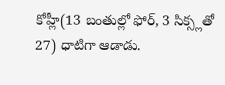కోహ్లీ(13 బంతుల్లో ఫోర్, 3 సిక్స్లతో 27) ధాటిగా ఆడాడు.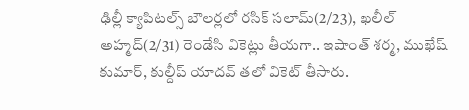ఢిల్లీ క్యాపిటల్స్ బౌలర్లలో రసిక్ సలామ్(2/23), ఖలీల్ అహ్మద్(2/31) రెండేసి వికెట్లు తీయగా.. ఇషాంత్ శర్మ, ముఖేష్ కుమార్, కుల్దీప్ యాదవ్ తలో వికెట్ తీసారు.